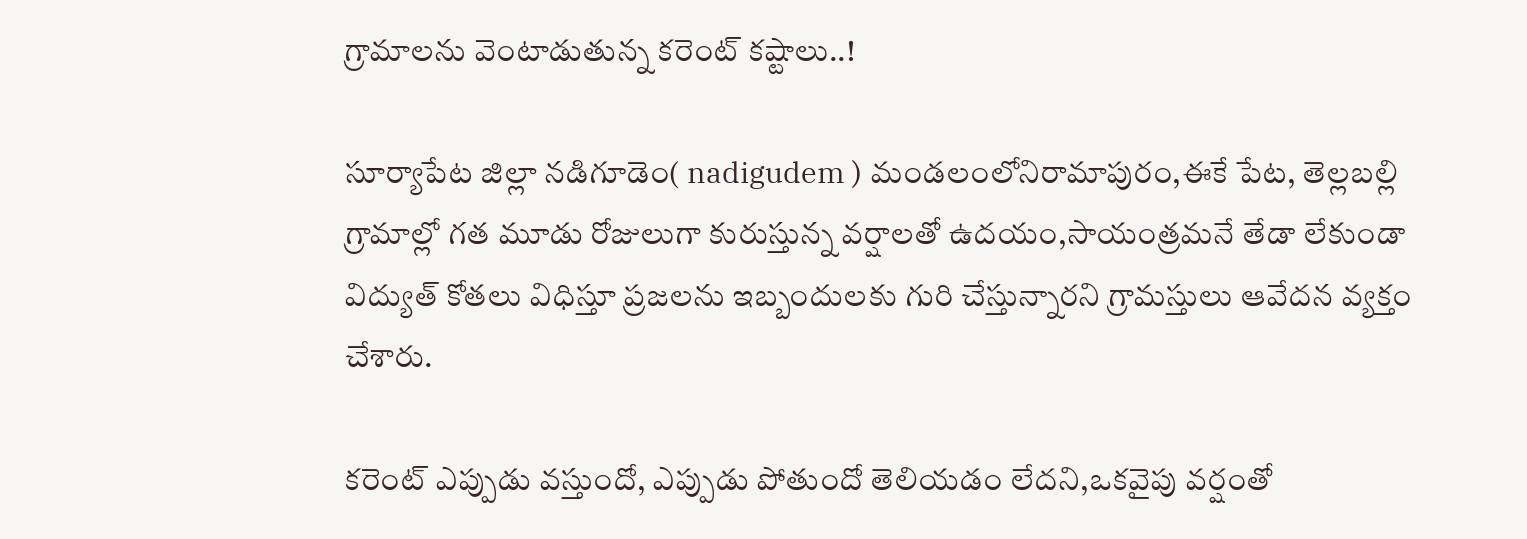గ్రామాలను వెంటాడుతున్న కరెంట్ కష్టాలు..!

సూర్యాపేట జిల్లా నడిగూడెం( nadigudem ) మండలంలోనిరామాపురం,ఈకే పేట, తెల్లబల్లి గ్రామాల్లో గత మూడు రోజులుగా కురుస్తున్న వర్షాలతో ఉదయం,సాయంత్రమనే తేడా లేకుండా విద్యుత్ కోతలు విధిస్తూ ప్రజలను ఇబ్బందులకు గురి చేస్తున్నారని గ్రామస్తులు ఆవేదన వ్యక్తం చేశారు.

కరెంట్ ఎప్పుడు వస్తుందో, ఎప్పుడు పోతుందో తెలియడం లేదని,ఒకవైపు వర్షంతో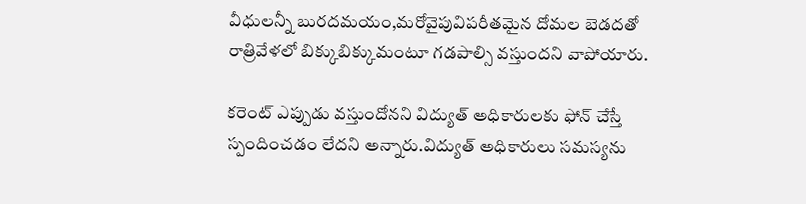వీధులన్నీ బురదమయం,మరోవైపువిపరీతమైన దోమల బెడదతో రాత్రివేళలో బిక్కుబిక్కుమంటూ గడపాల్సి వస్తుందని వాపోయారు.

కరెంట్ ఎప్పుడు వస్తుందోనని విద్యుత్ అధికారులకు ఫోన్ చేస్తే స్పందించడం లేదని అన్నారు.విద్యుత్ అధికారులు సమస్యను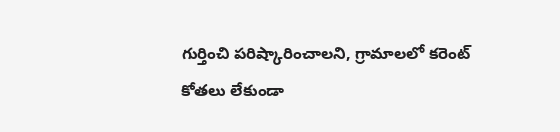గుర్తించి పరిష్కారించాలని, గ్రామాలలో కరెంట్ కోతలు లేకుండా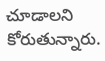చూడాలని కోరుతున్నారు.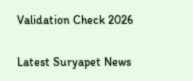Validation Check 2026

Latest Suryapet News